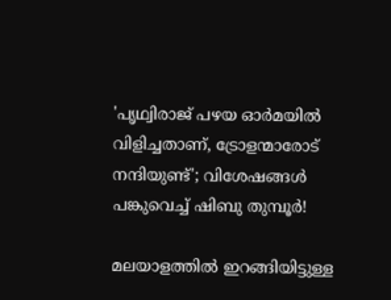'പൃഥ്വിരാജ് പഴയ ഓർമയിൽ വിളിച്ചതാണ്, ട്രോളന്മാരോട് നന്ദിയുണ്ട്'; വിശേഷങ്ങൾ പങ്കുവെച്ച് ഷിബു തുമ്പൂർ!

മലയാളത്തിൽ ഇറങ്ങിയിട്ടുള്ള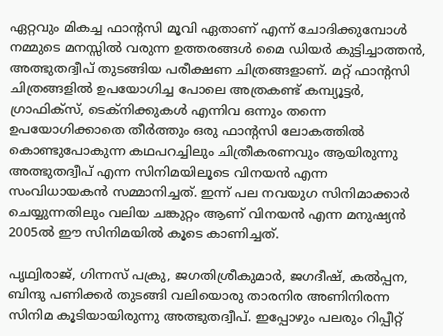ഏറ്റവും മികച്ച ഫാന്റസി മൂവി ഏതാണ് എന്ന് ചോദിക്കുമ്പോൾ നമ്മുടെ മനസ്സിൽ വരുന്ന ഉത്തരങ്ങൾ മൈ ഡിയർ കുട്ടിച്ചാത്തൻ, അത്ഭുതദ്വീപ് തുടങ്ങിയ പരീക്ഷണ ചിത്രങ്ങളാണ്. മറ്റ് ഫാന്റസി ചിത്രങ്ങളിൽ ഉപയോഗിച്ച പോലെ അത്രകണ്ട് കമ്പ്യൂട്ടർ, ഗ്രാഫിക്സ്, ടെക്‌നിക്കുകൾ എന്നിവ ഒന്നും തന്നെ ഉപയോഗിക്കാതെ തീർത്തും ഒരു ഫാന്റസി ലോകത്തിൽ കൊണ്ടുപോകുന്ന കഥപറച്ചിലും ചിത്രീകരണവും ആയിരുന്നു അത്ഭുതദ്വീപ് എന്ന സിനിമയിലൂടെ വിനയൻ എന്ന സംവിധായകൻ സമ്മാനിച്ചത്. ഇന്ന് പല നവയുഗ സിനിമാക്കാർ ചെയ്യുന്നതിലും വലിയ ചങ്കുറ്റം ആണ് വിനയൻ എന്ന മനുഷ്യൻ 2005ൽ ഈ സിനിമയിൽ കൂടെ കാണിച്ചത്.

പൃഥ്വിരാജ്, ഗിന്നസ് പക്രു, ജഗതിശ്രീകുമാർ, ജഗദീഷ്, കൽപ്പന, ബിന്ദു പണിക്കർ തുടങ്ങി വലിയൊരു താരനിര അണിനിരന്ന സിനിമ കൂടിയായിരുന്നു അത്ഭുതദ്വീപ്. ഇപ്പോഴും പലരും റിപ്പീറ്റ്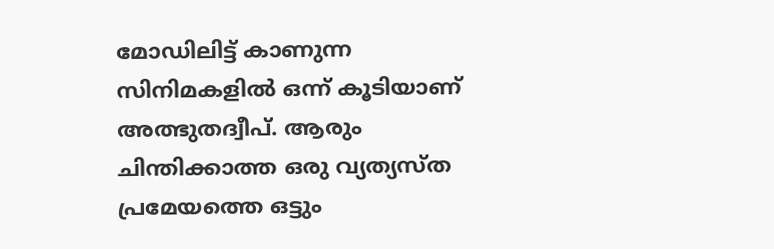മോഡിലിട്ട് കാണുന്ന സിനിമകളിൽ ഒന്ന് കൂടിയാണ് അത്ഭുതദ്വീപ്. ആരും ചിന്തിക്കാത്ത ഒരു വ്യത്യസ്ത പ്രമേയത്തെ ഒട്ടും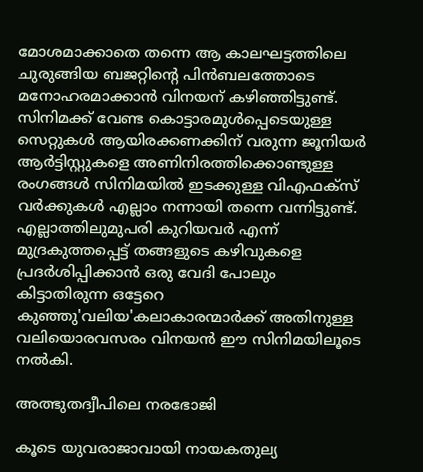മോശമാക്കാതെ തന്നെ ആ കാലഘട്ടത്തിലെ ചുരുങ്ങിയ ബജറ്റിന്റെ പിൻബലത്തോടെ മനോഹരമാക്കാൻ വിനയന് കഴിഞ്ഞിട്ടുണ്ട്. സിനിമക്ക് വേണ്ട കൊട്ടാരമുൾപ്പെടെയുള്ള സെറ്റുകൾ ആയിരക്കണക്കിന് വരുന്ന ജൂനിയർ ആർട്ടിസ്റ്റുകളെ അണിനിരത്തിക്കൊണ്ടുള്ള രംഗങ്ങൾ സിനിമയിൽ ഇടക്കുള്ള വിഎഫക്സ് വർക്കുകൾ എല്ലാം നന്നായി തന്നെ വന്നിട്ടുണ്ട്. എല്ലാത്തിലുമുപരി കുറിയവർ എന്ന് മുദ്രകുത്തപ്പെട്ട് തങ്ങളുടെ കഴിവുകളെ പ്രദർശിപ്പിക്കാൻ ഒരു വേദി പോലും കിട്ടാതിരുന്ന ഒട്ടേറെ കുഞ്ഞു'വലിയ'കലാകാരന്മാർക്ക് അതിനുള്ള വലിയൊരവസരം വിനയൻ ഈ സിനിമയിലൂടെ നൽകി.

അത്ഭുതദ്വീപിലെ നരഭോജി

കൂടെ യുവരാജാവായി നായകതുല്യ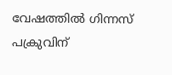വേഷത്തിൽ ഗിന്നസ് പക്രുവിന്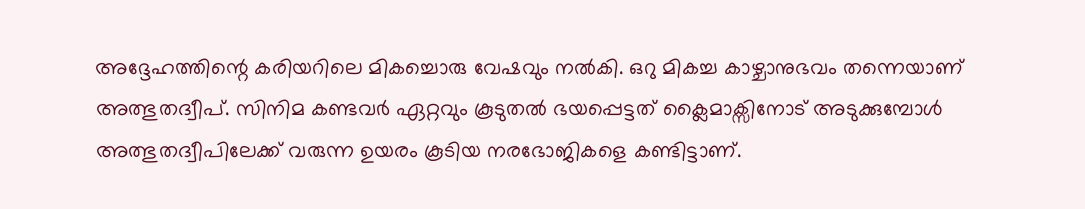അദ്ദേഹത്തിന്റെ കരിയറിലെ മികച്ചൊരു വേഷവും നൽകി. ഒറു മികച്ച കാഴ്ചാനുഭവം തന്നെയാണ് അത്ഭുതദ്വീപ്. സിനിമ കണ്ടവർ ഏറ്റവും കൂടുതൽ ഭയപ്പെട്ടത് ക്ലൈമാക്സിനോട് അടുക്കുമ്പോൾ അത്ഭുതദ്വീപിലേക്ക് വരുന്ന ഉയരം കൂടിയ നരഭോജികളെ കണ്ടിട്ടാണ്.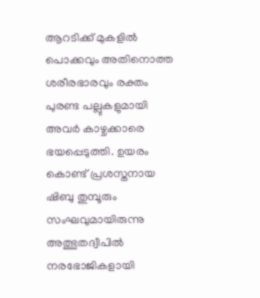ആറടിക്ക് മുകളിൽ പൊക്കവും അതിനൊത്ത ശരീരഭാരവും രക്തം പുരണ്ട പല്ലുകളുമായി അവർ കാഴ്ചക്കാരെ ഭയപ്പെടുത്തി. ഉയരം കൊണ്ട് പ്രശസ്തനായ ഷിബു തുമ്പൂരും സംഘവുമായിരുന്നു അത്ഭുതദ്വീപിൽ നരഭോജികളായി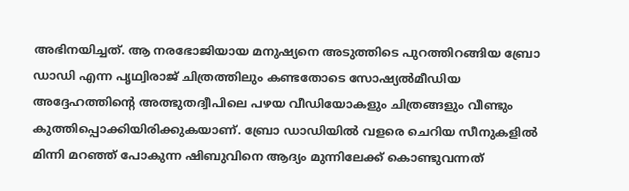അഭിനയിച്ചത്. ആ നരഭോജിയായ മനുഷ്യനെ അടുത്തിടെ പുറത്തിറങ്ങിയ ബ്രോ ഡാഡി എന്ന പൃഥ്വിരാജ് ചിത്രത്തിലും കണ്ടതോടെ സോഷ്യൽമീഡിയ അദ്ദേഹത്തിന്റെ അത്ഭുതദ്വീപിലെ പഴയ വീഡിയോകളും ചിത്രങ്ങളും വീണ്ടും കുത്തിപ്പൊക്കിയിരിക്കുകയാണ്. ബ്രോ ഡാഡിയിൽ വളരെ ചെറിയ സീനുകളിൽ മിന്നി മറഞ്ഞ് പോകുന്ന ഷിബുവിനെ ആദ്യം മുന്നിലേക്ക് കൊണ്ടുവന്നത്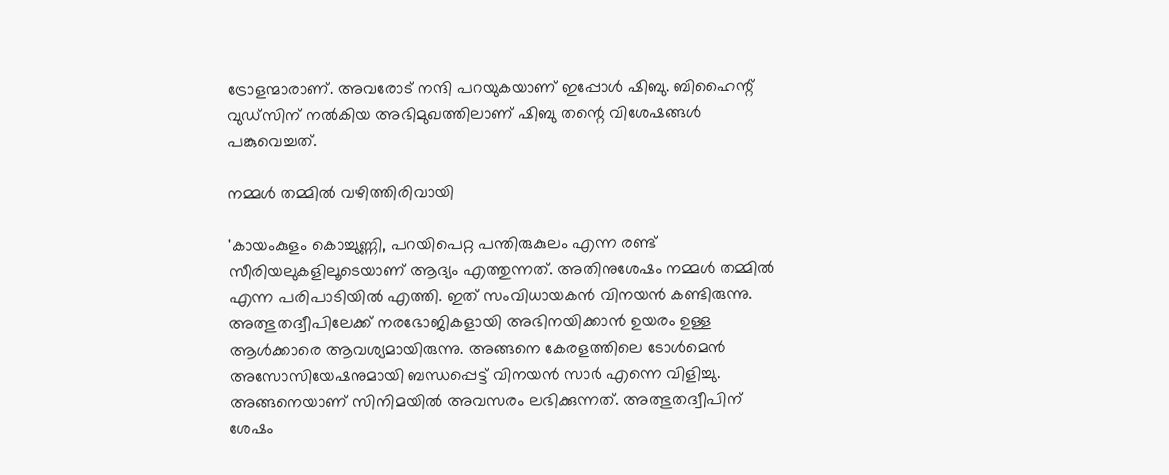ട്രോളന്മാരാണ്. അവരോട് നന്ദി പറയുകയാണ് ഇപ്പോൾ ഷിബു. ബിഹൈന്റ് വുഡ്സിന് നൽകിയ അഭിമുഖത്തിലാണ് ഷിബു തന്റെ വിശേഷങ്ങൾ പങ്കുവെച്ചത്.

നമ്മൾ തമ്മിൽ വഴിത്തിരിവായി

'കായംകുളം കൊച്ചുണ്ണി, പറയിപെറ്റ പന്തിരുകുലം എന്ന രണ്ട് സീരിയലുകളിലൂടെയാണ് ആദ്യം എത്തുന്നത്. അതിനുശേഷം നമ്മൾ തമ്മിൽ എന്ന പരിപാടിയിൽ എത്തി. ഇത് സംവിധായകൻ വിനയൻ കണ്ടിരുന്നു. അത്ഭുതദ്വീപിലേക്ക് നരഭോജികളായി അഭിനയിക്കാൻ ഉയരം ഉള്ള ആൾക്കാരെ ആവശ്യമായിരുന്നു. അങ്ങനെ കേരളത്തിലെ ടോൾമെൻ അസോസിയേഷനുമായി ബന്ധപ്പെട്ട് വിനയൻ സാർ എന്നെ വിളിച്ചു. അങ്ങനെയാണ് സിനിമയിൽ അവസരം ലഭിക്കുന്നത്. അത്ഭുതദ്വീപിന് ശേഷം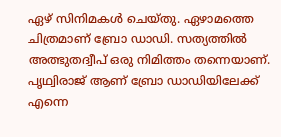ഏഴ് സിനിമകൾ ചെയ്തു. ഏഴാമത്തെ ചിത്രമാണ് ബ്രോ ഡാഡി. സത്യത്തിൽ അത്ഭുതദ്വീപ് ഒരു നിമിത്തം തന്നെയാണ്. പൃഥ്വിരാജ് ആണ് ബ്രോ ഡാഡിയിലേക്ക് എന്നെ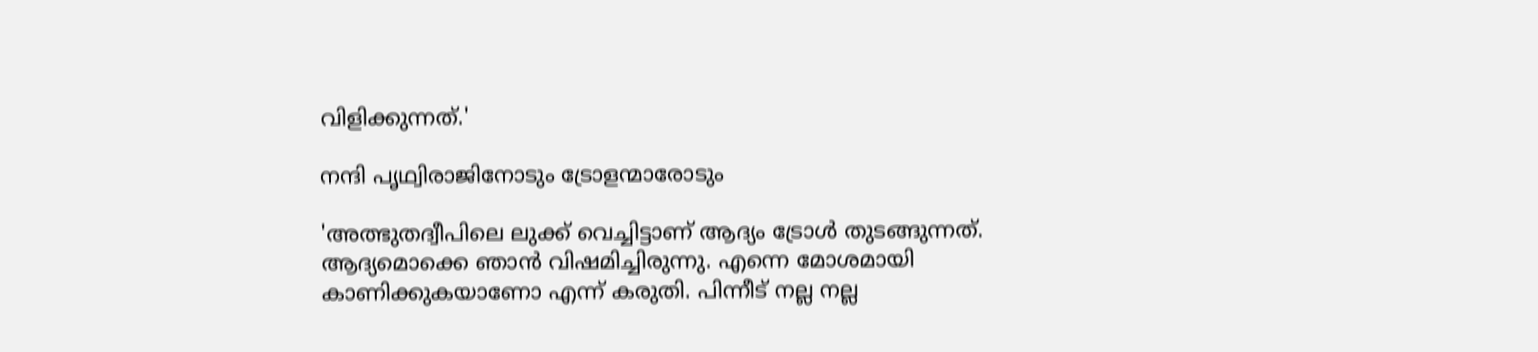വിളിക്കുന്നത്.'

നന്ദി പൃഥ്വിരാജിനോടും ട്രോളന്മാരോടും

'അത്ഭുതദ്വീപിലെ ലുക്ക് വെച്ചിട്ടാണ് ആദ്യം ട്രോൾ തുടങ്ങുന്നത്. ആദ്യമൊക്കെ ഞാൻ വിഷമിച്ചിരുന്നു. എന്നെ മോശമായി കാണിക്കുകയാണോ എന്ന് കരുതി. പിന്നീട് നല്ല നല്ല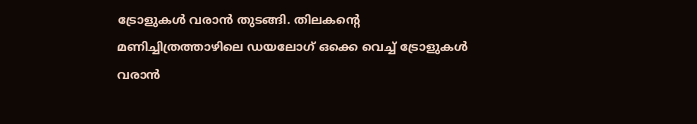ട്രോളുകൾ വരാൻ തുടങ്ങി. തിലകന്റെ മണിച്ചിത്രത്താഴിലെ ഡയലോഗ് ഒക്കെ വെച്ച് ട്രോളുകൾ വരാൻ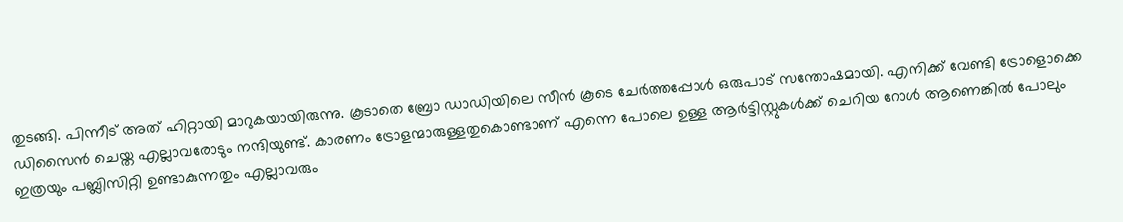തുടങ്ങി. പിന്നീട് അത് ഹിറ്റായി മാറുകയായിരുന്നു. കൂടാതെ ബ്രോ ഡാഡിയിലെ സീൻ കൂടെ ചേർത്തപ്പോൾ ഒരുപാട് സന്തോഷമായി. എനിക്ക് വേണ്ടി ട്രോളൊക്കെ ഡിസൈൻ ചെയ്ത എല്ലാവരോടും നന്ദിയുണ്ട്. കാരണം ട്രോളന്മാരുള്ളതുകൊണ്ടാണ് എന്നെ പോലെ ഉള്ള ആർട്ടിസ്റ്റുകൾക്ക് ചെറിയ റോൾ ആണെങ്കിൽ പോലും ഇത്രയും പബ്ലിസിറ്റി ഉണ്ടാകുന്നതും എല്ലാവരും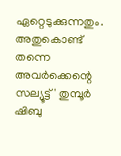ഏറ്റെടുക്കുന്നതും. അതുകൊണ്ട് തന്നെ അവർക്കെന്റെ സല്യൂട്ട്' തുമ്പൂർ ഷിബു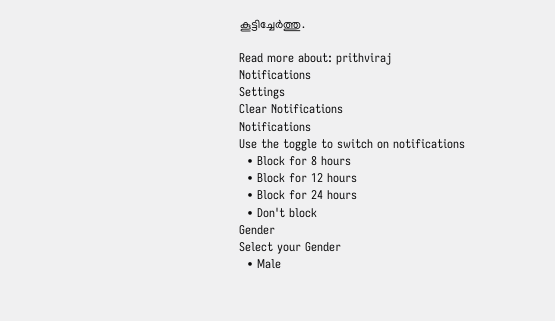കൂട്ടിച്ചേർത്തു.

Read more about: prithviraj
Notifications
Settings
Clear Notifications
Notifications
Use the toggle to switch on notifications
  • Block for 8 hours
  • Block for 12 hours
  • Block for 24 hours
  • Don't block
Gender
Select your Gender
  • Male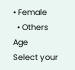• Female
  • Others
Age
Select your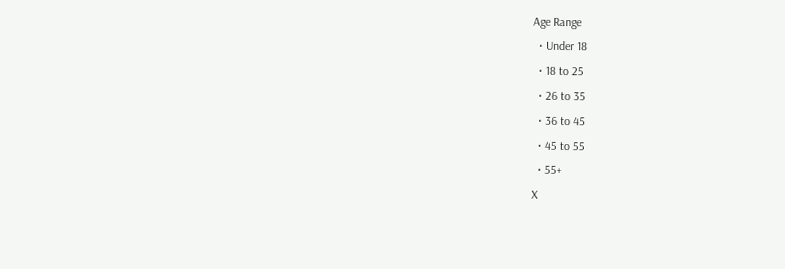Age Range
  • Under 18
  • 18 to 25
  • 26 to 35
  • 36 to 45
  • 45 to 55
  • 55+
X